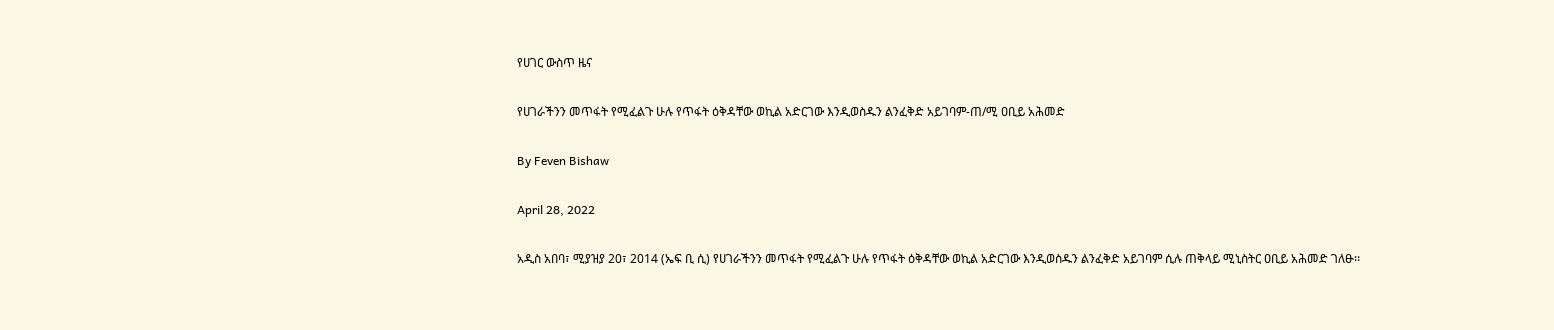የሀገር ውስጥ ዜና

የሀገራችንን መጥፋት የሚፈልጉ ሁሉ የጥፋት ዕቅዳቸው ወኪል አድርገው እንዲወስዱን ልንፈቅድ አይገባም-ጠ/ሚ ዐቢይ አሕመድ

By Feven Bishaw

April 28, 2022

አዲስ አበባ፣ ሚያዝያ 20፣ 2014 (ኤፍ ቢ ሲ) የሀገራችንን መጥፋት የሚፈልጉ ሁሉ የጥፋት ዕቅዳቸው ወኪል አድርገው እንዲወስዱን ልንፈቅድ አይገባም ሲሉ ጠቅላይ ሚኒስትር ዐቢይ አሕመድ ገለፁ፡፡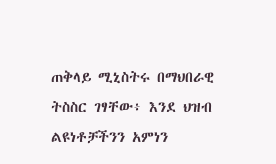ጠቅላይ ሚኒስትሩ በማህበራዊ ትስስር ገፃቸው፥ እንደ ህዝብ ልዩነቶቻችንን አምነን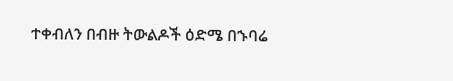ተቀብለን በብዙ ትውልዶች ዕድሜ በኁባሬ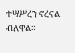ተሣሥረን ኖረናል ብለዋል።